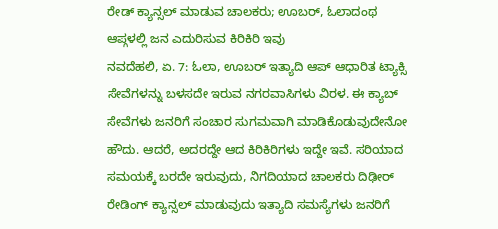ರೇಡ್ ಕ್ಯಾನ್ಸಲ್ ಮಾಡುವ ಚಾಲಕರು; ಊಬರ್, ಓಲಾದಂಥ ಆಪ್ಗಳಲ್ಲಿ ಜನ ಎದುರಿಸುವ ಕಿರಿಕಿರಿ ಇವು
ನವದೆಹಲಿ, ಏ. 7: ಓಲಾ, ಊಬರ್ ಇತ್ಯಾದಿ ಆಪ್ ಆಧಾರಿತ ಟ್ಯಾಕ್ಸಿ ಸೇವೆಗಳನ್ನು ಬಳಸದೇ ಇರುವ ನಗರವಾಸಿಗಳು ವಿರಳ. ಈ ಕ್ಯಾಬ್ ಸೇವೆಗಳು ಜನರಿಗೆ ಸಂಚಾರ ಸುಗಮವಾಗಿ ಮಾಡಿಕೊಡುವುದೇನೋ ಹೌದು. ಆದರೆ, ಅದರದ್ದೇ ಆದ ಕಿರಿಕಿರಿಗಳು ಇದ್ದೇ ಇವೆ. ಸರಿಯಾದ ಸಮಯಕ್ಕೆ ಬರದೇ ಇರುವುದು, ನಿಗದಿಯಾದ ಚಾಲಕರು ದಿಢೀರ್ ರೇಡಿಂಗ್ ಕ್ಯಾನ್ಸಲ್ ಮಾಡುವುದು ಇತ್ಯಾದಿ ಸಮಸ್ಯೆಗಳು ಜನರಿಗೆ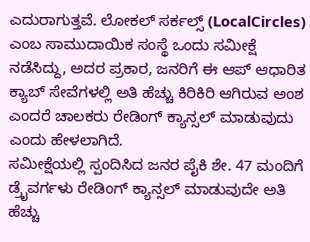ಎದುರಾಗುತ್ತವೆ. ಲೋಕಲ್ ಸರ್ಕಲ್ಸ್ (LocalCircles) ಎಂಬ ಸಾಮುದಾಯಿಕ ಸಂಸ್ಥೆ ಒಂದು ಸಮೀಕ್ಷೆ ನಡೆಸಿದ್ದು, ಅದರ ಪ್ರಕಾರ, ಜನರಿಗೆ ಈ ಆಪ್ ಆಧಾರಿತ ಕ್ಯಾಬ್ ಸೇವೆಗಳಲ್ಲಿ ಅತಿ ಹೆಚ್ಚು ಕಿರಿಕಿರಿ ಆಗಿರುವ ಅಂಶ ಎಂದರೆ ಚಾಲಕರು ರೇಡಿಂಗ್ ಕ್ಯಾನ್ಸಲ್ ಮಾಡುವುದು ಎಂದು ಹೇಳಲಾಗಿದೆ.
ಸಮೀಕ್ಷೆಯಲ್ಲಿ ಸ್ಪಂದಿಸಿದ ಜನರ ಪೈಕಿ ಶೇ. 47 ಮಂದಿಗೆ ಡ್ರೈವರ್ಗಳು ರೇಡಿಂಗ್ ಕ್ಯಾನ್ಸಲ್ ಮಾಡುವುದೇ ಅತಿ ಹೆಚ್ಚು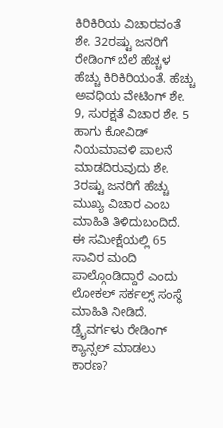ಕಿರಿಕಿರಿಯ ವಿಚಾರವಂತೆ ಶೇ. 32ರಷ್ಟು ಜನರಿಗೆ ರೇಡಿಂಗ್ ಬೆಲೆ ಹೆಚ್ಚಳ ಹೆಚ್ಚು ಕಿರಿಕಿರಿಯಂತೆ. ಹೆಚ್ಚು ಅವಧಿಯ ವೇಟಿಂಗ್ ಶೇ. 9, ಸುರಕ್ಷತೆ ವಿಚಾರ ಶೇ. 5 ಹಾಗು ಕೋವಿಡ್ ನಿಯಮಾವಳಿ ಪಾಲನೆ ಮಾಡದಿರುವುದು ಶೇ. 3ರಷ್ಟು ಜನರಿಗೆ ಹೆಚ್ಚು ಮುಖ್ಯ ವಿಚಾರ ಎಂಬ ಮಾಹಿತಿ ತಿಳಿದುಬಂದಿದೆ.
ಈ ಸಮೀಕ್ಷೆಯಲ್ಲಿ 65 ಸಾವಿರ ಮಂದಿ ಪಾಲ್ಗೊಂಡಿದ್ದಾರೆ ಎಂದು ಲೋಕಲ್ ಸರ್ಕಲ್ಸ್ ಸಂಸ್ಥೆ ಮಾಹಿತಿ ನೀಡಿದೆ.
ಡ್ರೈವರ್ಗಳು ರೇಡಿಂಗ್ ಕ್ಯಾನ್ಸಲ್ ಮಾಡಲು ಕಾರಣ?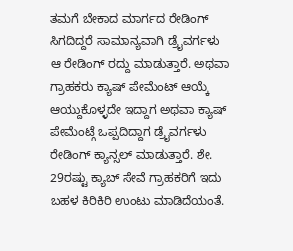ತಮಗೆ ಬೇಕಾದ ಮಾರ್ಗದ ರೇಡಿಂಗ್ ಸಿಗದಿದ್ದರೆ ಸಾಮಾನ್ಯವಾಗಿ ಡ್ರೈವರ್ಗಳು ಆ ರೇಡಿಂಗ್ ರದ್ದು ಮಾಡುತ್ತಾರೆ. ಅಥವಾ ಗ್ರಾಹಕರು ಕ್ಯಾಷ್ ಪೇಮೆಂಟ್ ಆಯ್ಕೆ ಆಯ್ದುಕೊಳ್ಳದೇ ಇದ್ದಾಗ ಅಥವಾ ಕ್ಯಾಷ್ ಪೇಮೆಂಟ್ಗೆ ಒಪ್ಪದಿದ್ದಾಗ ಡ್ರೈವರ್ಗಳು ರೇಡಿಂಗ್ ಕ್ಯಾನ್ಸಲ್ ಮಾಡುತ್ತಾರೆ. ಶೇ. 29ರಷ್ಟು ಕ್ಯಾಬ್ ಸೇವೆ ಗ್ರಾಹಕರಿಗೆ ಇದು ಬಹಳ ಕಿರಿಕಿರಿ ಉಂಟು ಮಾಡಿದೆಯಂತೆ.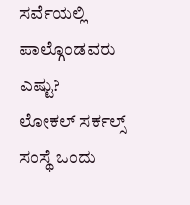ಸರ್ವೆಯಲ್ಲಿ ಪಾಲ್ಗೊಂಡವರು ಎಷ್ಟು?
ಲೋಕಲ್ ಸರ್ಕಲ್ಸ್ ಸಂಸ್ಥೆ ಒಂದು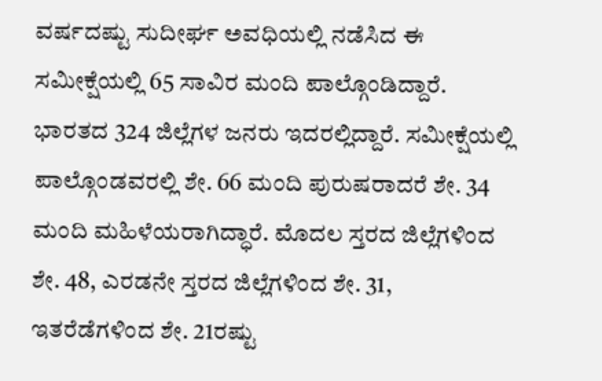ವರ್ಷದಷ್ಟು ಸುದೀರ್ಘ ಅವಧಿಯಲ್ಲಿ ನಡೆಸಿದ ಈ ಸಮೀಕ್ಷೆಯಲ್ಲಿ 65 ಸಾವಿರ ಮಂದಿ ಪಾಲ್ಗೊಂಡಿದ್ದಾರೆ. ಭಾರತದ 324 ಜಿಲ್ಲೆಗಳ ಜನರು ಇದರಲ್ಲಿದ್ದಾರೆ. ಸಮೀಕ್ಷೆಯಲ್ಲಿ ಪಾಲ್ಗೊಂಡವರಲ್ಲಿ ಶೇ. 66 ಮಂದಿ ಪುರುಷರಾದರೆ ಶೇ. 34 ಮಂದಿ ಮಹಿಳೆಯರಾಗಿದ್ಧಾರೆ. ಮೊದಲ ಸ್ತರದ ಜಿಲ್ಲೆಗಳಿಂದ ಶೇ. 48, ಎರಡನೇ ಸ್ತರದ ಜಿಲ್ಲೆಗಳಿಂದ ಶೇ. 31, ಇತರೆಡೆಗಳಿಂದ ಶೇ. 21ರಷ್ಟು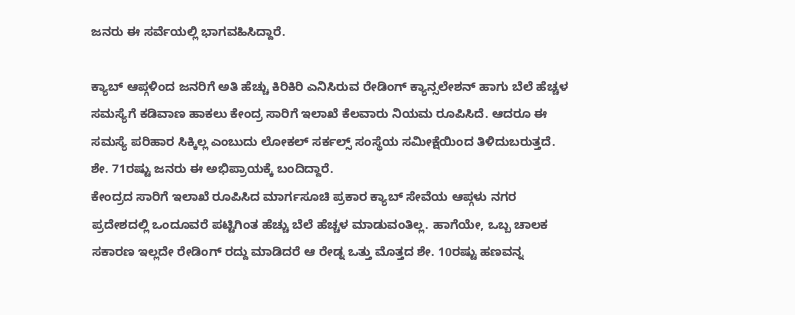ಜನರು ಈ ಸರ್ವೆಯಲ್ಲಿ ಭಾಗವಹಿಸಿದ್ದಾರೆ.

ಕ್ಯಾಬ್ ಆಪ್ಗಳಿಂದ ಜನರಿಗೆ ಅತಿ ಹೆಚ್ಚು ಕಿರಿಕಿರಿ ಎನಿಸಿರುವ ರೇಡಿಂಗ್ ಕ್ಯಾನ್ಸಲೇಶನ್ ಹಾಗು ಬೆಲೆ ಹೆಚ್ಚಳ ಸಮಸ್ಯೆಗೆ ಕಡಿವಾಣ ಹಾಕಲು ಕೇಂದ್ರ ಸಾರಿಗೆ ಇಲಾಖೆ ಕೆಲವಾರು ನಿಯಮ ರೂಪಿಸಿದೆ. ಆದರೂ ಈ ಸಮಸ್ಯೆ ಪರಿಹಾರ ಸಿಕ್ಕಿಲ್ಲ ಎಂಬುದು ಲೋಕಲ್ ಸರ್ಕಲ್ಸ್ ಸಂಸ್ಥೆಯ ಸಮೀಕ್ಷೆಯಿಂದ ತಿಳಿದುಬರುತ್ತದೆ. ಶೇ. 71ರಷ್ಟು ಜನರು ಈ ಅಭಿಪ್ರಾಯಕ್ಕೆ ಬಂದಿದ್ದಾರೆ.
ಕೇಂದ್ರದ ಸಾರಿಗೆ ಇಲಾಖೆ ರೂಪಿಸಿದ ಮಾರ್ಗಸೂಚಿ ಪ್ರಕಾರ ಕ್ಯಾಬ್ ಸೇವೆಯ ಆಪ್ಗಳು ನಗರ ಪ್ರದೇಶದಲ್ಲಿ ಒಂದೂವರೆ ಪಟ್ಟಿಗಿಂತ ಹೆಚ್ಚು ಬೆಲೆ ಹೆಚ್ಚಳ ಮಾಡುವಂತಿಲ್ಲ. ಹಾಗೆಯೇ, ಒಬ್ಬ ಚಾಲಕ ಸಕಾರಣ ಇಲ್ಲದೇ ರೇಡಿಂಗ್ ರದ್ದು ಮಾಡಿದರೆ ಆ ರೇಡ್ನ ಒತ್ತು ಮೊತ್ತದ ಶೇ. 10ರಷ್ಟು ಹಣವನ್ನ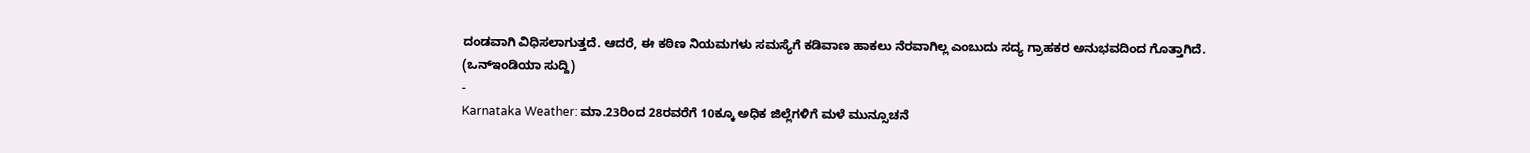ದಂಡವಾಗಿ ವಿಧಿಸಲಾಗುತ್ತದೆ. ಆದರೆ, ಈ ಕಠಿಣ ನಿಯಮಗಳು ಸಮಸ್ಯೆಗೆ ಕಡಿವಾಣ ಹಾಕಲು ನೆರವಾಗಿಲ್ಲ ಎಂಬುದು ಸದ್ಯ ಗ್ರಾಹಕರ ಅನುಭವದಿಂದ ಗೊತ್ತಾಗಿದೆ.
(ಒನ್ಇಂಡಿಯಾ ಸುದ್ದಿ)
-
Karnataka Weather: ಮಾ.23ರಿಂದ 28ರವರೆಗೆ 10ಕ್ಕೂ ಅಧಿಕ ಜಿಲ್ಲೆಗಳಿಗೆ ಮಳೆ ಮುನ್ಸೂಚನೆ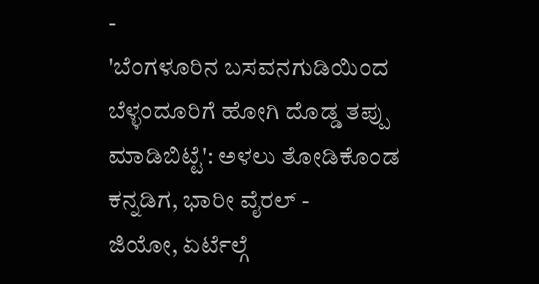-
'ಬೆಂಗಳೂರಿನ ಬಸವನಗುಡಿಯಿಂದ ಬೆಳ್ಳಂದೂರಿಗೆ ಹೋಗಿ ದೊಡ್ಡ ತಪ್ಪು ಮಾಡಿಬಿಟ್ಟೆ': ಅಳಲು ತೋಡಿಕೊಂಡ ಕನ್ನಡಿಗ, ಭಾರೀ ವೈರಲ್ -
ಜಿಯೋ, ಏರ್ಟೆಲ್ಗೆ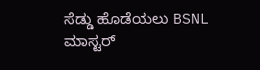ಸೆಡ್ಡು ಹೊಡೆಯಲು BSNL ಮಾಸ್ಟರ್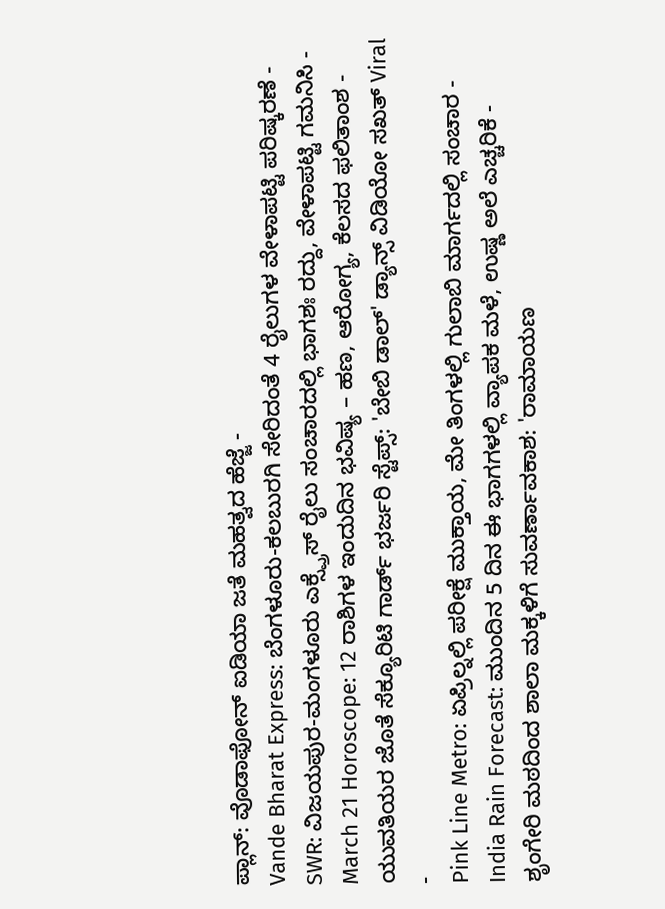ಪ್ಲಾನ್: ವೊಡಾಫೋನ್ ಐಡಿಯಾ ಜತೆ ಮಹತ್ವದ ಹೆಜ್ಜೆ -
Vande Bharat Express: ಬೆಂಗಳೂರು-ಕಲಬುರಗಿ ಸೇರಿದಂತೆ 4 ರೈಲುಗಳ ವೇಳಾಪಟ್ಟಿ ಪರಿಷ್ಕರಣೆ -
SWR: ವಿಜಯಪುರ-ಮಂಗಳೂರು ಎಕ್ಸ್ಪ್ರೆಸ್ ರೈಲು ಸಂಚಾರದಲ್ಲಿ ಭಾಗಶಃ ರದ್ದು, ವೇಳಾಪಟ್ಟಿ ಗಮನಿಸಿ -
March 21 Horoscope: 12 ರಾಶಿಗಳ ಇಂದುದಿನ ಭವಿಷ್ಯ – ಹಣ, ಆರೋಗ್ಯ, ಕೆಲಸದ ಫಲಿತಾಂಶ -
ಯುವತಿಯರ ಜೊತೆ ಸೆಕ್ಯೂರಿಟಿ ಗಾರ್ಡ್ ಭರ್ಜರಿ ಸ್ಟೆಪ್ಸ್: 'ಬೇಬಿ ಡಾಲ್' ಡ್ಯಾನ್ಸ್ ವಿಡಿಯೋ ಸಖತ್ Viral -
Pink Line Metro: ಏಪ್ರಿಲ್ನಲ್ಲಿ ಪರೀಕ್ಷೆ ಮುಕ್ತಾಯ, ಮೇ ತಿಂಗಳಲ್ಲಿ ಗುಲಾಬಿ ಮಾರ್ಗದಲ್ಲಿ ಸಂಚಾರ -
India Rain Forecast: ಮುಂದಿನ 5 ದಿನ ಈ ಭಾಗಗಳಲ್ಲಿ ವ್ಯಾಪಕ ಮಳೆ, ಉಷ್ಣ ಅಲೆ ಎಚ್ಚರಿಕೆ -
ಶೃಂಗೇರಿ ಮಠದಿಂದ ಶಾಲಾ ಮಕ್ಕಳಿಗೆ ಸುವರ್ಣಾವಕಾಶ: 'ರಾಮಾಯಣ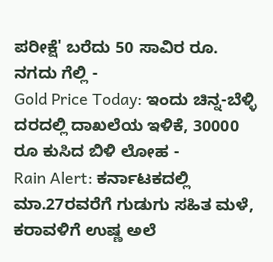ಪರೀಕ್ಷೆ' ಬರೆದು 50 ಸಾವಿರ ರೂ. ನಗದು ಗೆಲ್ಲಿ -
Gold Price Today: ಇಂದು ಚಿನ್ನ-ಬೆಳ್ಳಿ ದರದಲ್ಲಿ ದಾಖಲೆಯ ಇಳಿಕೆ, 30000 ರೂ ಕುಸಿದ ಬಿಳಿ ಲೋಹ -
Rain Alert: ಕರ್ನಾಟಕದಲ್ಲಿ ಮಾ.27ರವರೆಗೆ ಗುಡುಗು ಸಹಿತ ಮಳೆ, ಕರಾವಳಿಗೆ ಉಷ್ಣ ಅಲೆ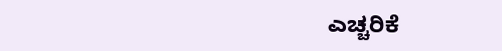ಎಚ್ಚರಿಕೆ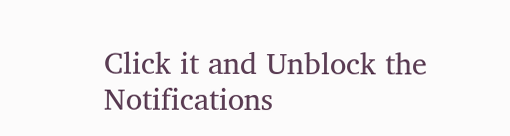Click it and Unblock the Notifications